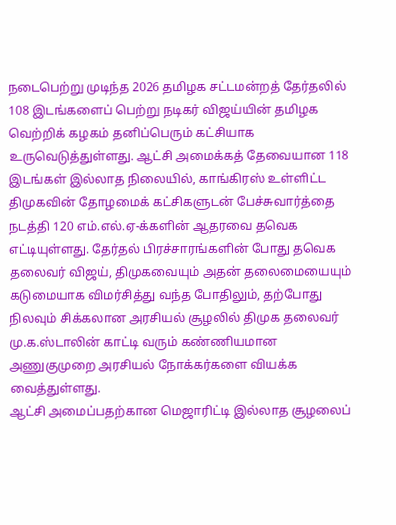நடைபெற்று முடிந்த 2026 தமிழக சட்டமன்றத் தேர்தலில் 108 இடங்களைப் பெற்று நடிகர் விஜய்யின் தமிழக வெற்றிக் கழகம் தனிப்பெரும் கட்சியாக உருவெடுத்துள்ளது. ஆட்சி அமைக்கத் தேவையான 118 இடங்கள் இல்லாத நிலையில், காங்கிரஸ் உள்ளிட்ட திமுகவின் தோழமைக் கட்சிகளுடன் பேச்சுவார்த்தை நடத்தி 120 எம்.எல்.ஏ-க்களின் ஆதரவை தவெக எட்டியுள்ளது. தேர்தல் பிரச்சாரங்களின் போது தவெக தலைவர் விஜய், திமுகவையும் அதன் தலைமையையும் கடுமையாக விமர்சித்து வந்த போதிலும், தற்போது நிலவும் சிக்கலான அரசியல் சூழலில் திமுக தலைவர் மு.க.ஸ்டாலின் காட்டி வரும் கண்ணியமான அணுகுமுறை அரசியல் நோக்கர்களை வியக்க வைத்துள்ளது.
ஆட்சி அமைப்பதற்கான மெஜாரிட்டி இல்லாத சூழலைப்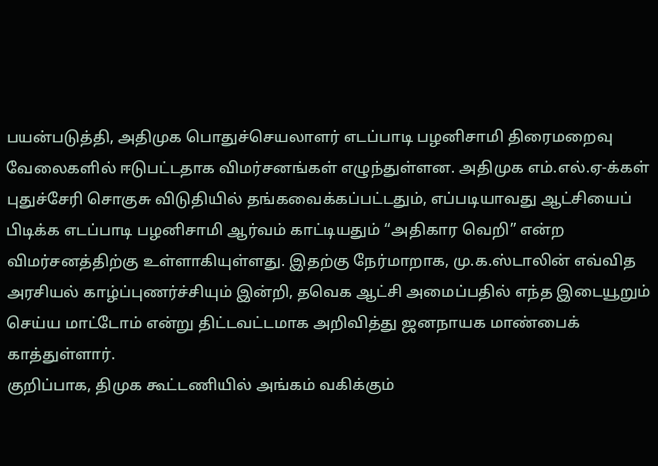பயன்படுத்தி, அதிமுக பொதுச்செயலாளர் எடப்பாடி பழனிசாமி திரைமறைவு வேலைகளில் ஈடுபட்டதாக விமர்சனங்கள் எழுந்துள்ளன. அதிமுக எம்.எல்.ஏ-க்கள் புதுச்சேரி சொகுசு விடுதியில் தங்கவைக்கப்பட்டதும், எப்படியாவது ஆட்சியைப் பிடிக்க எடப்பாடி பழனிசாமி ஆர்வம் காட்டியதும் “அதிகார வெறி” என்ற விமர்சனத்திற்கு உள்ளாகியுள்ளது. இதற்கு நேர்மாறாக, மு.க.ஸ்டாலின் எவ்வித அரசியல் காழ்ப்புணர்ச்சியும் இன்றி, தவெக ஆட்சி அமைப்பதில் எந்த இடையூறும் செய்ய மாட்டோம் என்று திட்டவட்டமாக அறிவித்து ஜனநாயக மாண்பைக் காத்துள்ளார்.
குறிப்பாக, திமுக கூட்டணியில் அங்கம் வகிக்கும்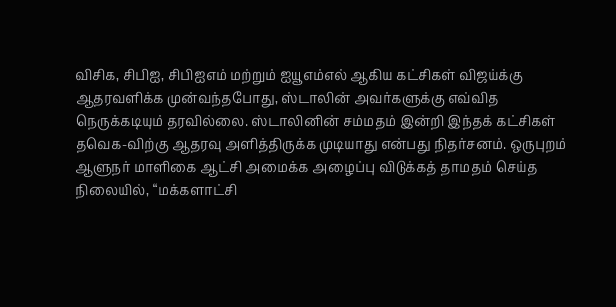விசிக, சிபிஐ, சிபிஐஎம் மற்றும் ஐயூஎம்எல் ஆகிய கட்சிகள் விஜய்க்கு ஆதரவளிக்க முன்வந்தபோது, ஸ்டாலின் அவர்களுக்கு எவ்வித நெருக்கடியும் தரவில்லை. ஸ்டாலினின் சம்மதம் இன்றி இந்தக் கட்சிகள் தவெக-விற்கு ஆதரவு அளித்திருக்க முடியாது என்பது நிதர்சனம். ஒருபுறம் ஆளுநர் மாளிகை ஆட்சி அமைக்க அழைப்பு விடுக்கத் தாமதம் செய்த நிலையில், “மக்களாட்சி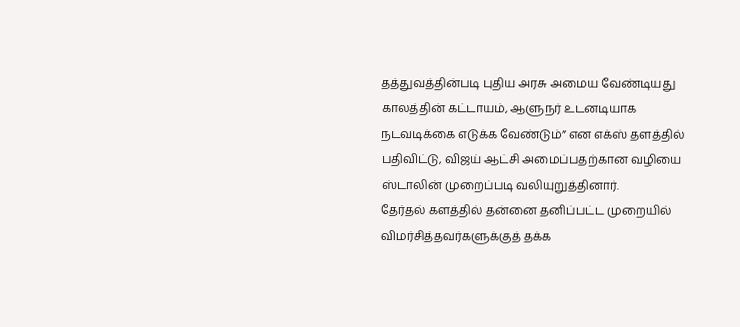தத்துவத்தின்படி புதிய அரசு அமைய வேண்டியது காலத்தின் கட்டாயம், ஆளுநர் உடனடியாக நடவடிக்கை எடுக்க வேண்டும்” என எக்ஸ் தளத்தில் பதிவிட்டு, விஜய் ஆட்சி அமைப்பதற்கான வழியை ஸ்டாலின் முறைப்படி வலியுறுத்தினார்.
தேர்தல் களத்தில் தன்னை தனிப்பட்ட முறையில் விமர்சித்தவர்களுக்குத் தக்க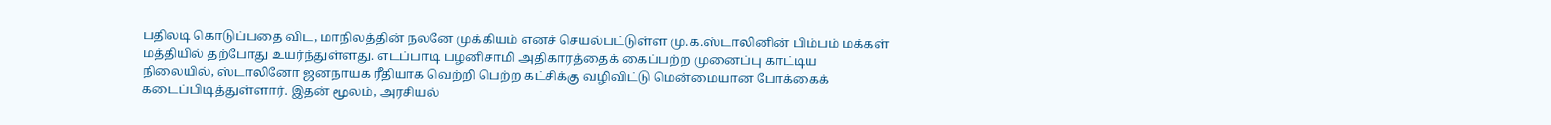பதிலடி கொடுப்பதை விட, மாநிலத்தின் நலனே முக்கியம் எனச் செயல்பட்டுள்ள மு.க.ஸ்டாலினின் பிம்பம் மக்கள் மத்தியில் தற்போது உயர்ந்துள்ளது. எடப்பாடி பழனிசாமி அதிகாரத்தைக் கைப்பற்ற முனைப்பு காட்டிய நிலையில், ஸ்டாலினோ ஜனநாயக ரீதியாக வெற்றி பெற்ற கட்சிக்கு வழிவிட்டு மென்மையான போக்கைக் கடைப்பிடித்துள்ளார். இதன் மூலம், அரசியல்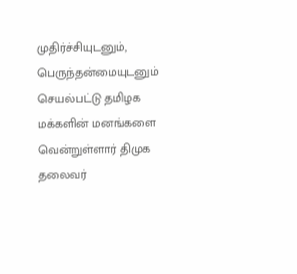முதிர்ச்சியுடனும், பெருந்தன்மையுடனும் செயல்பட்டு தமிழக மக்களின் மனங்களை வென்றுள்ளார் திமுக தலைவர்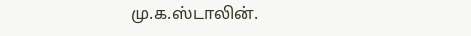மு.க.ஸ்டாலின்.